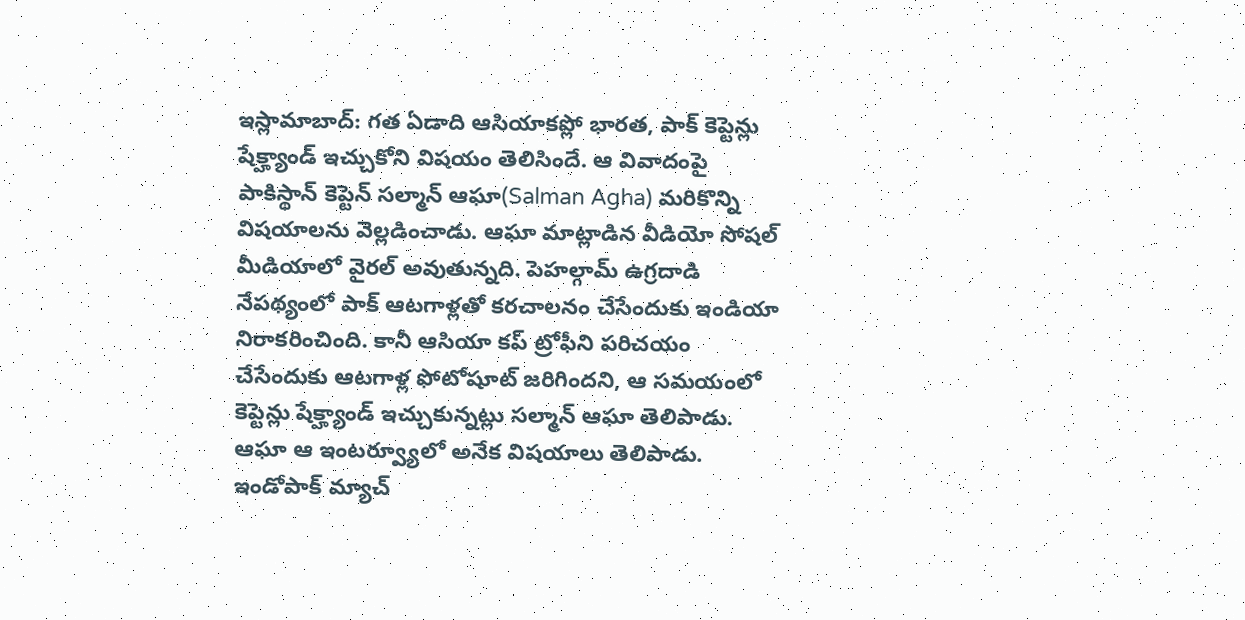ఇస్లామాబాద్: గత ఏడాది ఆసియాకప్లో భారత, పాక్ కెప్టెన్లు షేక్హ్యాండ్ ఇచ్చుకోని విషయం తెలిసిందే. ఆ వివాదంపై పాకిస్థాన్ కెప్టెన్ సల్మాన్ ఆఘా(Salman Agha) మరికొన్ని విషయాలను వెల్లడించాడు. ఆఘా మాట్లాడిన వీడియో సోషల్ మీడియాలో వైరల్ అవుతున్నది. పెహల్గామ్ ఉగ్రదాడి నేపథ్యంలో పాక్ ఆటగాళ్లతో కరచాలనం చేసేందుకు ఇండియా నిరాకరించింది. కానీ ఆసియా కప్ ట్రోఫీని పరిచయం చేసేందుకు ఆటగాళ్ల ఫోటోషూట్ జరిగిందని, ఆ సమయంలో కెప్టెన్లు షేక్హ్యాండ్ ఇచ్చుకున్నట్లు సల్మాన్ ఆఘా తెలిపాడు. ఆఘా ఆ ఇంటర్వ్యూలో అనేక విషయాలు తెలిపాడు.
ఇండోపాక్ మ్యాచ్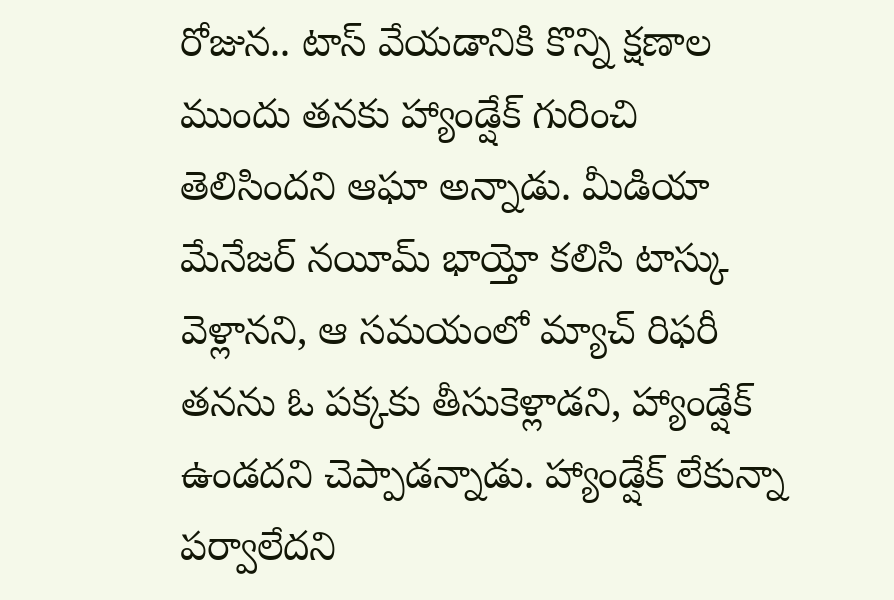రోజున.. టాస్ వేయడానికి కొన్ని క్షణాల ముందు తనకు హ్యాండ్షేక్ గురించి తెలిసిందని ఆఘా అన్నాడు. మీడియా మేనేజర్ నయీమ్ భాయ్తో కలిసి టాస్కు వెళ్లానని, ఆ సమయంలో మ్యాచ్ రిఫరీ తనను ఓ పక్కకు తీసుకెళ్లాడని, హ్యాండ్షేక్ ఉండదని చెప్పాడన్నాడు. హ్యాండ్షేక్ లేకున్నా పర్వాలేదని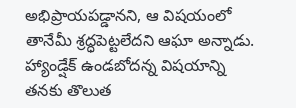అభిప్రాయపడ్డానని, ఆ విషయంలో తానేమీ శ్రద్ధపెట్టలేదని ఆఘా అన్నాడు. హ్యాండ్షేక్ ఉండబోదన్న విషయాన్ని తనకు తొలుత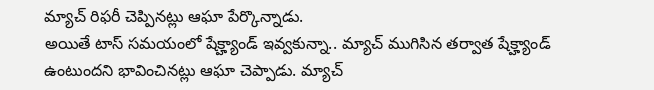మ్యాచ్ రిఫరీ చెప్పినట్లు ఆఘా పేర్కొన్నాడు.
అయితే టాస్ సమయంలో షేక్హ్యాండ్ ఇవ్వకున్నా.. మ్యాచ్ ముగిసిన తర్వాత షేక్హ్యాండ్ ఉంటుందని భావించినట్లు ఆఘా చెప్పాడు. మ్యాచ్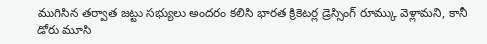ముగిసిన తర్వాత జట్టు సభ్యులు అందరం కలిసి భారత క్రికెటర్ల డ్రెస్సింగ్ రూమ్కు వెళ్లామని, కానీ డోరు మూసి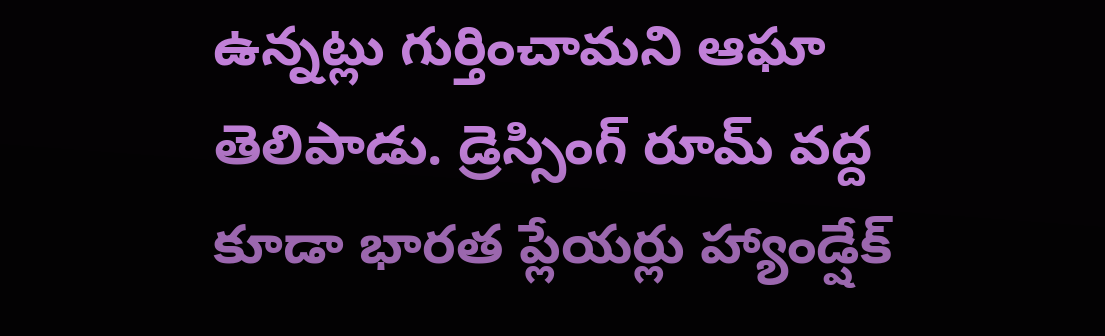ఉన్నట్లు గుర్తించామని ఆఘా తెలిపాడు. డ్రెస్సింగ్ రూమ్ వద్ద కూడా భారత ప్లేయర్లు హ్యాండ్షేక్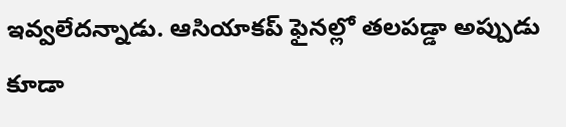ఇవ్వలేదన్నాడు. ఆసియాకప్ ఫైనల్లో తలపడ్డా అప్పుడు కూడా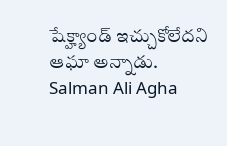షేక్హ్యాండ్ ఇచ్చుకోలేదని ఆఘా అన్నాడు.
Salman Ali Agha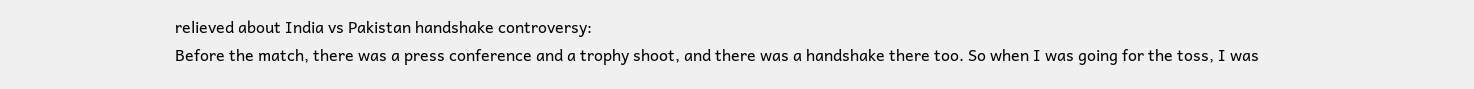relieved about India vs Pakistan handshake controversy:
Before the match, there was a press conference and a trophy shoot, and there was a handshake there too. So when I was going for the toss, I was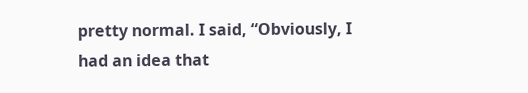pretty normal. I said, “Obviously, I had an idea that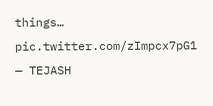things… pic.twitter.com/zImpcx7pG1
— TEJASH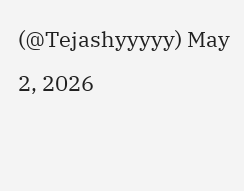(@Tejashyyyyy) May 2, 2026